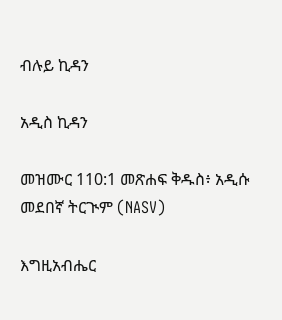ብሉይ ኪዳን

አዲስ ኪዳን

መዝሙር 110:1 መጽሐፍ ቅዱስ፥ አዲሱ መደበኛ ትርጒም (NASV)

እግዚአብሔር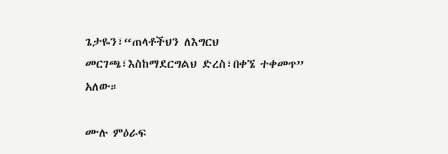ጌታዬን፣“ጠላቶችህን ለእግርህ መርገጫ፣እስከማደርግልህ ድረስ፣በቀኜ ተቀመጥ” አለው።

ሙሉ ምዕራፍ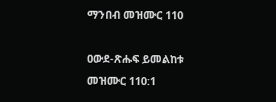ማንበብ መዝሙር 110

ዐውደ-ጽሑፍ ይመልከቱ መዝሙር 110:1